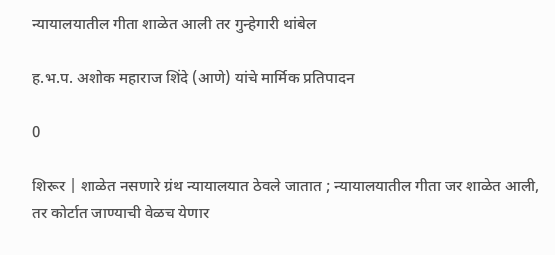न्यायालयातील गीता शाळेत आली तर गुन्हेगारी थांबेल

ह.भ.प. अशोक महाराज शिंदे (आणे) यांचे मार्मिक प्रतिपादन

0

शिरूर | शाळेत नसणारे ग्रंथ न्यायालयात ठेवले जातात ; न्यायालयातील गीता जर शाळेत आली, तर कोर्टात जाण्याची वेळच येणार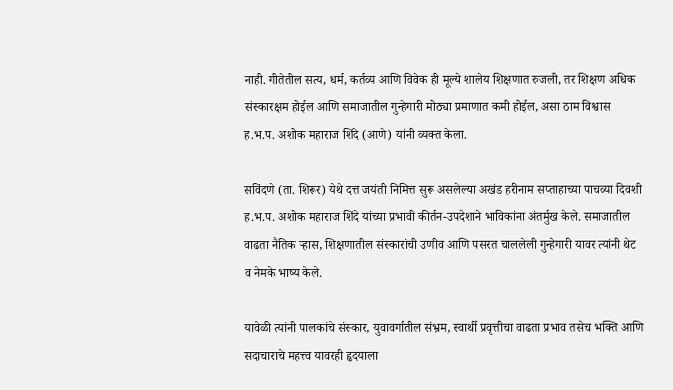नाही. गीतेतील सत्य, धर्म, कर्तव्य आणि विवेक ही मूल्ये शालेय शिक्षणात रुजली, तर शिक्षण अधिक संस्कारक्षम होईल आणि समाजातील गुन्हेगारी मोठ्या प्रमाणात कमी होईल, असा ठाम विश्वास ह.भ.प. अशोक महाराज शिंदे (आणे) यांनी व्यक्त केला.

सविंदणे (ता. शिरूर) येथे दत्त जयंती निमित्त सुरू असलेल्या अखंड हरीनाम सप्ताहाच्या पाचव्या दिवशी ह.भ.प. अशोक महाराज शिंदे यांच्या प्रभावी कीर्तन-उपदेशाने भाविकांना अंतर्मुख केले. समाजातील वाढता नैतिक ऱ्हास, शिक्षणातील संस्कारांची उणीव आणि पसरत चाललेली गुन्हेगारी यावर त्यांनी थेट व नेमके भाष्य केले.

यावेळी त्यांनी पालकांचे संस्कार, युवावर्गातील संभ्रम, स्वार्थी प्रवृत्तीचा वाढता प्रभाव तसेच भक्ति आणि सदाचाराचे महत्त्व यावरही हृदयाला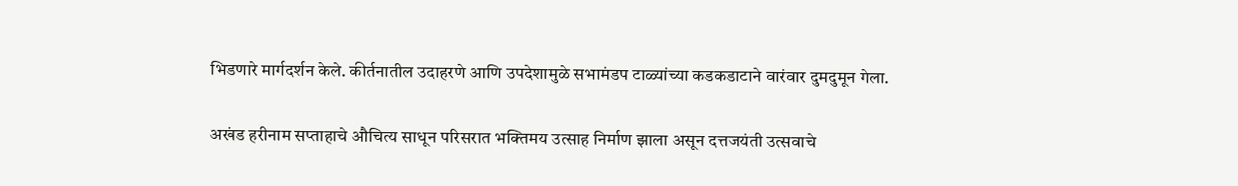भिडणारे मार्गदर्शन केले. कीर्तनातील उदाहरणे आणि उपदेशामुळे सभामंडप टाळ्यांच्या कडकडाटाने वारंवार दुमदुमून गेला.

अखंड हरीनाम सप्ताहाचे औचित्य साधून परिसरात भक्तिमय उत्साह निर्माण झाला असून दत्तजयंती उत्सवाचे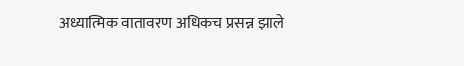अध्यात्मिक वातावरण अधिकच प्रसन्न झाले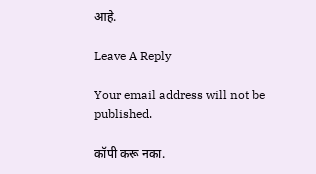आहे.

Leave A Reply

Your email address will not be published.

कॉपी करू नका.